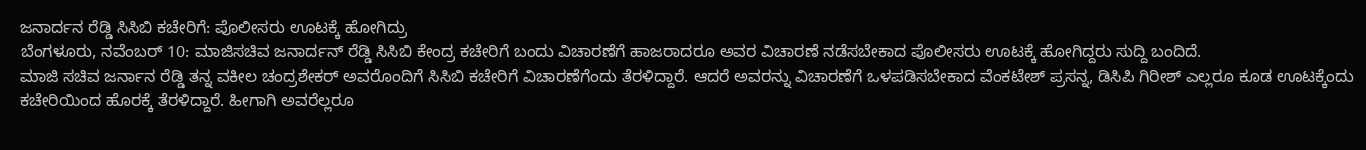ಜನಾರ್ದನ ರೆಡ್ಡಿ ಸಿಸಿಬಿ ಕಚೇರಿಗೆ: ಪೊಲೀಸರು ಊಟಕ್ಕೆ ಹೋಗಿದ್ರು
ಬೆಂಗಳೂರು, ನವೆಂಬರ್ 10: ಮಾಜಿಸಚಿವ ಜನಾರ್ದನ್ ರೆಡ್ಡಿ ಸಿಸಿಬಿ ಕೇಂದ್ರ ಕಚೇರಿಗೆ ಬಂದು ವಿಚಾರಣೆಗೆ ಹಾಜರಾದರೂ ಅವರ ವಿಚಾರಣೆ ನಡೆಸಬೇಕಾದ ಪೊಲೀಸರು ಊಟಕ್ಕೆ ಹೋಗಿದ್ದರು ಸುದ್ದಿ ಬಂದಿದೆ.
ಮಾಜಿ ಸಚಿವ ಜರ್ನಾನ ರೆಡ್ಡಿ ತನ್ನ ವಕೀಲ ಚಂದ್ರಶೇಕರ್ ಅವರೊಂದಿಗೆ ಸಿಸಿಬಿ ಕಚೇರಿಗೆ ವಿಚಾರಣೆಗೆಂದು ತೆರಳಿದ್ದಾರೆ. ಆದರೆ ಅವರನ್ನು ವಿಚಾರಣೆಗೆ ಒಳಪಡಿಸಬೇಕಾದ ವೆಂಕಟೇಶ್ ಪ್ರಸನ್ನ, ಡಿಸಿಪಿ ಗಿರೀಶ್ ಎಲ್ಲರೂ ಕೂಡ ಊಟಕ್ಕೆಂದು ಕಚೇರಿಯಿಂದ ಹೊರಕ್ಕೆ ತೆರಳಿದ್ದಾರೆ. ಹೀಗಾಗಿ ಅವರೆಲ್ಲರೂ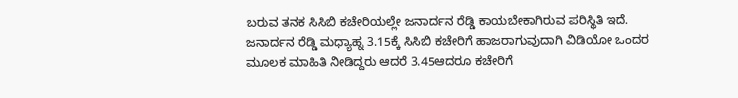ಬರುವ ತನಕ ಸಿಸಿಬಿ ಕಚೇರಿಯಲ್ಲೇ ಜನಾರ್ದನ ರೆಡ್ಡಿ ಕಾಯಬೇಕಾಗಿರುವ ಪರಿಸ್ಥಿತಿ ಇದೆ.
ಜನಾರ್ದನ ರೆಡ್ಡಿ ಮಧ್ಯಾಹ್ನ 3.15ಕ್ಕೆ ಸಿಸಿಬಿ ಕಚೇರಿಗೆ ಹಾಜರಾಗುವುದಾಗಿ ವಿಡಿಯೋ ಒಂದರ ಮೂಲಕ ಮಾಹಿತಿ ನೀಡಿದ್ದರು ಆದರೆ 3.45ಆದರೂ ಕಚೇರಿಗೆ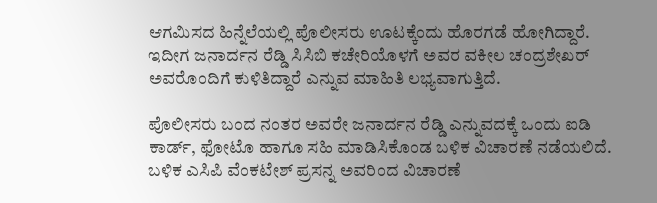ಆಗಮಿಸದ ಹಿನ್ನೆಲೆಯಲ್ಲಿ ಪೊಲೀಸರು ಊಟಕ್ಕೆಂದು ಹೊರಗಡೆ ಹೋಗಿದ್ದಾರೆ. ಇದೀಗ ಜನಾರ್ದನ ರೆಡ್ಡಿ ಸಿಸಿಬಿ ಕಚೇರಿಯೊಳಗೆ ಅವರ ವಕೀಲ ಚಂದ್ರಶೇಖರ್ ಅವರೊಂದಿಗೆ ಕುಳಿತಿದ್ದಾರೆ ಎನ್ನುವ ಮಾಹಿತಿ ಲಭ್ಯವಾಗುತ್ತಿದೆ.

ಪೊಲೀಸರು ಬಂದ ನಂತರ ಅವರೇ ಜನಾರ್ದನ ರೆಡ್ಡಿ ಎನ್ನುವದಕ್ಕೆ ಒಂದು ಐಡಿ ಕಾರ್ಡ್, ಫೋಟೊ ಹಾಗೂ ಸಹಿ ಮಾಡಿಸಿಕೊಂಡ ಬಳಿಕ ವಿಚಾರಣೆ ನಡೆಯಲಿದೆ.
ಬಳಿಕ ಎಸಿಪಿ ವೆಂಕಟೇಶ್ ಪ್ರಸನ್ನ ಅವರಿಂದ ವಿಚಾರಣೆ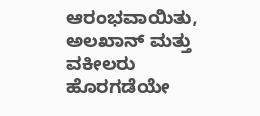ಆರಂಭವಾಯಿತು, ಅಲಖಾನ್ ಮತ್ತು ವಕೀಲರು ಹೊರಗಡೆಯೇ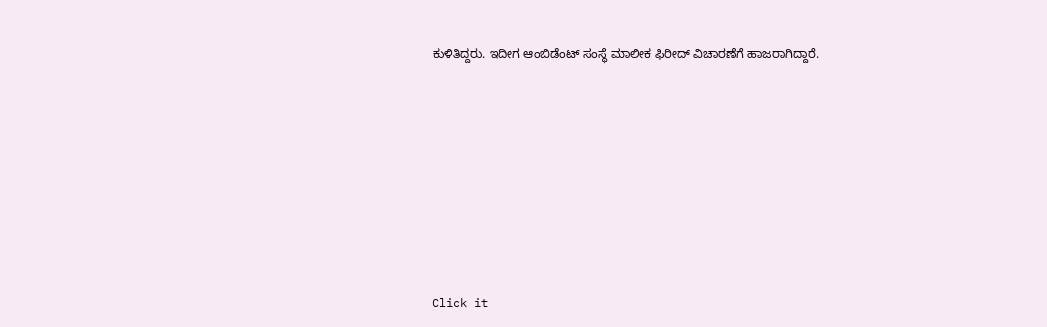ಕುಳಿತಿದ್ದರು. ಇದೀಗ ಆಂಬಿಡೆಂಟ್ ಸಂಸ್ಥೆ ಮಾಲೀಕ ಫಿರೀದ್ ವಿಚಾರಣೆಗೆ ಹಾಜರಾಗಿದ್ದಾರೆ.












Click it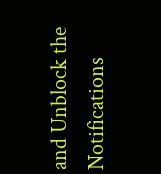and Unblock the Notifications